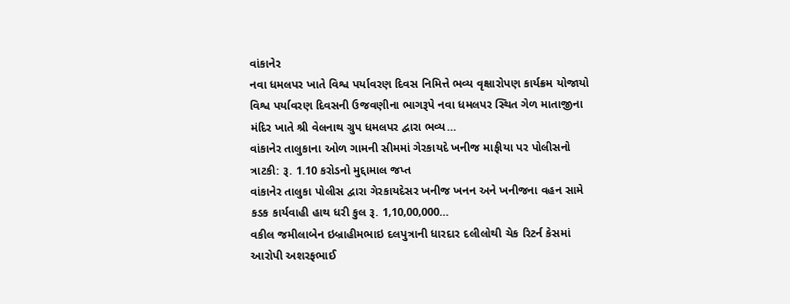વાંકાનેર
નવા ધમલપર ખાતે વિશ્વ પર્યાવરણ દિવસ નિમિત્તે ભવ્ય વૃક્ષારોપણ કાર્યક્રમ યોજાયો
વિશ્વ પર્યાવરણ દિવસની ઉજવણીના ભાગરૂપે નવા ધમલપર સ્થિત ગેળ માતાજીના મંદિર ખાતે શ્રી વેલનાથ ગ્રુપ ધમલપર દ્વારા ભવ્ય…
વાંકાનેર તાલુકાના ઓળ ગામની સીમમાં ગેરકાયદે ખનીજ માફીયા પર પોલીસનો ત્રાટકી: રૂ. 1.10 કરોડનો મુદ્દામાલ જપ્ત
વાંકાનેર તાલુકા પોલીસ દ્વારા ગેરકાયદેસર ખનીજ ખનન અને ખનીજના વહન સામે કડક કાર્યવાહી હાથ ધરી કુલ રૂ. 1,10,00,000…
વકીલ જમીલાબેન ઇબ્રાહીમભાઇ દલપુત્રાની ધારદાર દલીલોથી ચેક રિટર્ન કેસમાં આરોપી અશરફભાઈ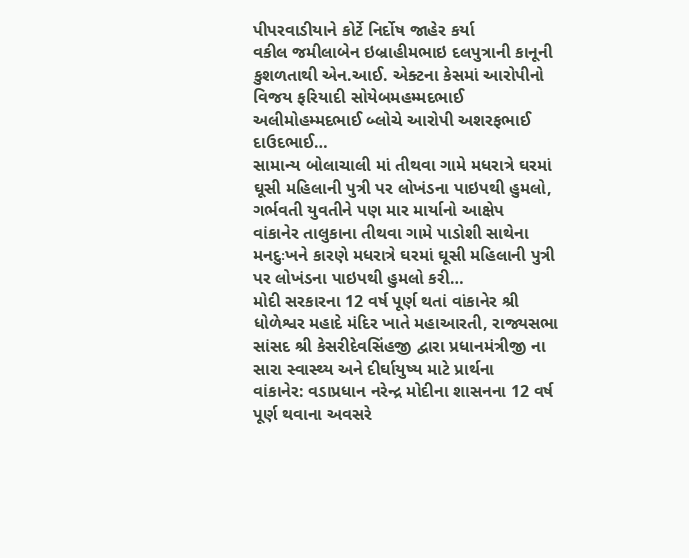પીપરવાડીયાને કોર્ટે નિર્દોષ જાહેર કર્યા
વકીલ જમીલાબેન ઇબ્રાહીમભાઇ દલપુત્રાની કાનૂની કુશળતાથી એન.આઈ. એક્ટના કેસમાં આરોપીનો વિજય ફરિયાદી સોયેબમહમ્મદભાઈ અલીમોહમ્મદભાઈ બ્લોચે આરોપી અશરફભાઈ દાઉદભાઈ…
સામાન્ય બોલાચાલી માં તીથવા ગામે મધરાત્રે ઘરમાં ઘૂસી મહિલાની પુત્રી પર લોખંડના પાઇપથી હુમલો, ગર્ભવતી યુવતીને પણ માર માર્યાનો આક્ષેપ
વાંકાનેર તાલુકાના તીથવા ગામે પાડોશી સાથેના મનદુઃખને કારણે મધરાત્રે ઘરમાં ઘૂસી મહિલાની પુત્રી પર લોખંડના પાઇપથી હુમલો કરી…
મોદી સરકારના 12 વર્ષ પૂર્ણ થતાં વાંકાનેર શ્રી ધોળેશ્વર મહાદે મંદિર ખાતે મહાઆરતી, રાજ્યસભા સાંસદ શ્રી કેસરીદેવસિંહજી દ્વારા પ્રધાનમંત્રીજી ના સારા સ્વાસ્થ્ય અને દીર્ઘાયુષ્ય માટે પ્રાર્થના
વાંકાનેર: વડાપ્રધાન નરેન્દ્ર મોદીના શાસનના 12 વર્ષ પૂર્ણ થવાના અવસરે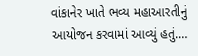વાંકાનેર ખાતે ભવ્ય મહાઆરતીનું આયોજન કરવામાં આવ્યું હતું.…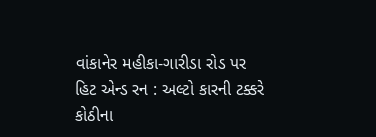વાંકાનેર મહીકા-ગારીડા રોડ પર હિટ એન્ડ રન : અલ્ટો કારની ટક્કરે કોઠીના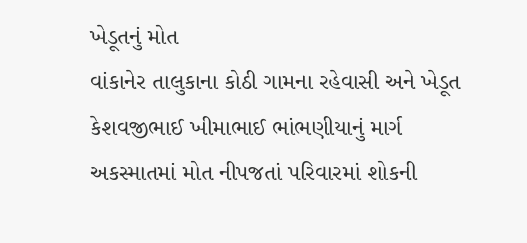ખેડૂતનું મોત
વાંકાનેર તાલુકાના કોઠી ગામના રહેવાસી અને ખેડૂત કેશવજીભાઈ ખીમાભાઈ ભાંભણીયાનું માર્ગ અકસ્માતમાં મોત નીપજતાં પરિવારમાં શોકની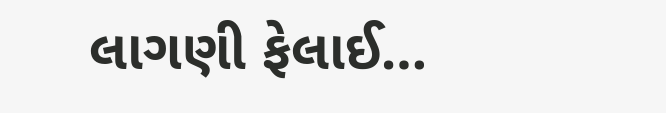લાગણી ફેલાઈ…